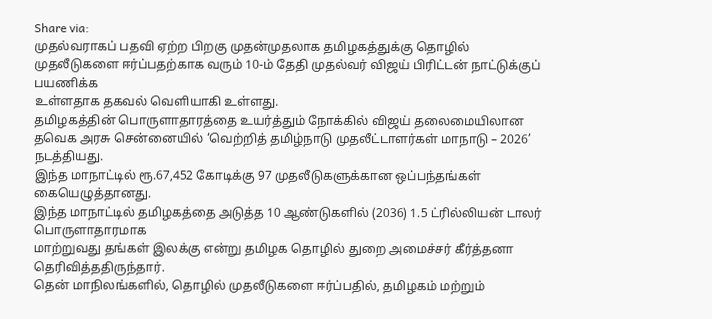Share via:
முதல்வராகப் பதவி ஏற்ற பிறகு முதன்முதலாக தமிழகத்துக்கு தொழில்
முதலீடுகளை ஈர்ப்பதற்காக வரும் 10-ம் தேதி முதல்வர் விஜய் பிரிட்டன் நாட்டுக்குப் பயணிக்க
உள்ளதாக தகவல் வெளியாகி உள்ளது.
தமிழகத்தின் பொருளாதாரத்தை உயர்த்தும் நோக்கில் விஜய் தலைமையிலான
தவெக அரசு சென்னையில் ‘வெற்றித் தமிழ்நாடு முதலீட்டாளர்கள் மாநாடு – 2026’ நடத்தியது.
இந்த மாநாட்டில் ரூ.67,452 கோடிக்கு 97 முதலீடுகளுக்கான ஒப்பந்தங்கள் கையெழுத்தானது.
இந்த மாநாட்டில் தமிழகத்தை அடுத்த 10 ஆண்டுகளில் (2036) 1.5 ட்ரில்லியன் டாலர் பொருளாதாரமாக
மாற்றுவது தங்கள் இலக்கு என்று தமிழக தொழில் துறை அமைச்சர் கீர்த்தனா தெரிவித்ததிருந்தார்.
தென் மாநிலங்களில், தொழில் முதலீடுகளை ஈர்ப்பதில், தமிழகம் மற்றும்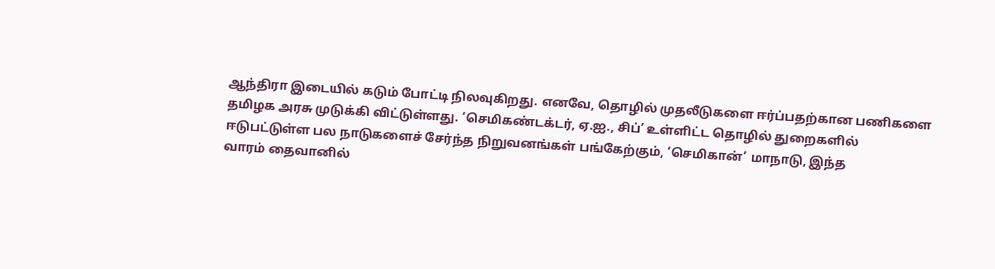ஆந்திரா இடையில் கடும் போட்டி நிலவுகிறது. எனவே, தொழில் முதலீடுகளை ஈர்ப்பதற்கான பணிகளை
தமிழக அரசு முடுக்கி விட்டுள்ளது. ‘செமிகண்டக்டர், ஏ.ஐ., சிப்’ உள்ளிட்ட தொழில் துறைகளில்
ஈடுபட்டுள்ள பல நாடுகளைச் சேர்ந்த நிறுவனங்கள் பங்கேற்கும், ‘செமிகான்’ மாநாடு, இந்த
வாரம் தைவானில்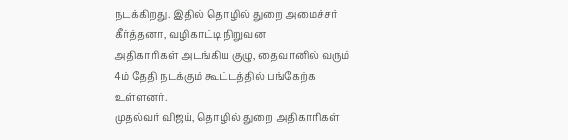நடக்கிறது. இதில் தொழில் துறை அமைச்சர் கீர்த்தனா, வழிகாட்டி நிறுவன
அதிகாரிகள் அடங்கிய குழு, தைவானில் வரும் 4ம் தேதி நடக்கும் கூட்டத்தில் பங்கேற்க உள்ளனர்.
முதல்வர் விஜய், தொழில் துறை அதிகாரிகள்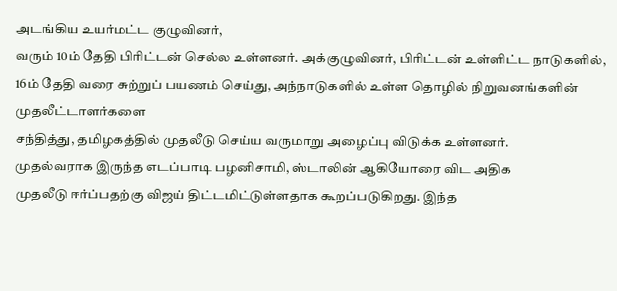அடங்கிய உயர்மட்ட குழுவினர்,
வரும் 10ம் தேதி பிரிட்டன் செல்ல உள்ளனர். அக்குழுவினர், பிரிட்டன் உள்ளிட்ட நாடுகளில்,
16ம் தேதி வரை சுற்றுப் பயணம் செய்து, அந்நாடுகளில் உள்ள தொழில் நிறுவனங்களின் முதலீட்டாளர்களை
சந்தித்து, தமிழகத்தில் முதலீடு செய்ய வருமாறு அழைப்பு விடுக்க உள்ளனர்.
முதல்வராக இருந்த எடப்பாடி பழனிசாமி, ஸ்டாலின் ஆகியோரை விட அதிக
முதலீடு ஈர்ப்பதற்கு விஜய் திட்டமிட்டுள்ளதாக கூறப்படுகிறது. இந்த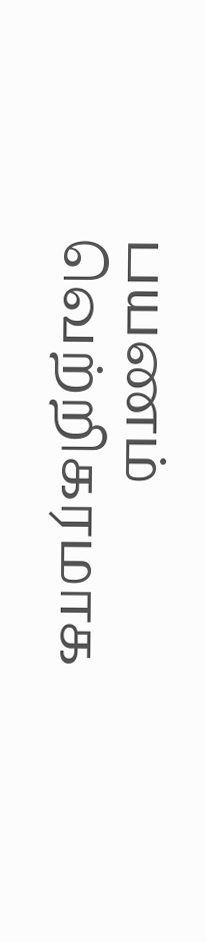பயணம் வெற்றிகரமாக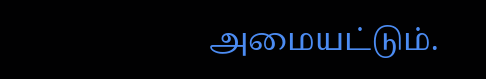அமையட்டும்.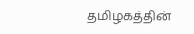தமிழகத்தின்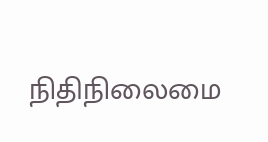நிதிநிலைமை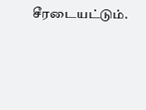சீரடையட்டும்.